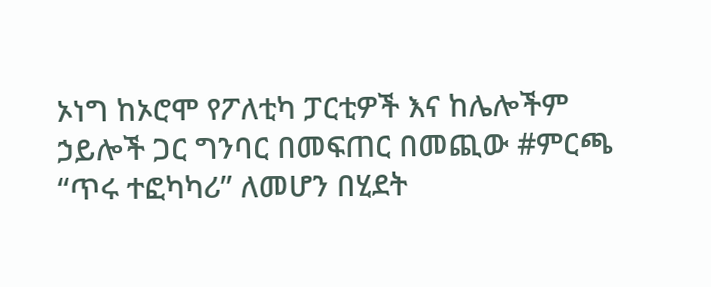ኦነግ ከኦሮሞ የፖለቲካ ፓርቲዎች እና ከሌሎችም ኃይሎች ጋር ግንባር በመፍጠር በመጪው #ምርጫ “ጥሩ ተፎካካሪ” ለመሆን በሂደት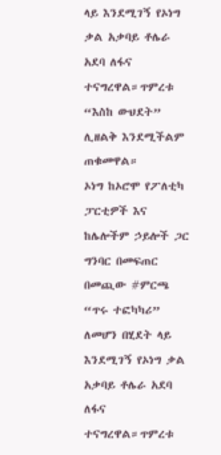ላይ እንደሚገኝ የኦነግ ቃል አቃባይ ቶሌራ አደባ ለፋና ተናግረዋል።ጥምረቱ “እስከ ውህደት” ሊዘልቅ እንደሚችልም ጠቁመዋል።
ኦነግ ከኦሮሞ የፖለቲካ ፓርቲዎች እና ከሌሎችም ኃይሎች ጋር ግንባር በመፍጠር በመጪው #ምርጫ “ጥሩ ተፎካካሪ” ለመሆን በሂደት ላይ እንደሚገኝ የኦነግ ቃል አቃባይ ቶሌራ አደባ ለፋና ተናግረዋል።ጥምረቱ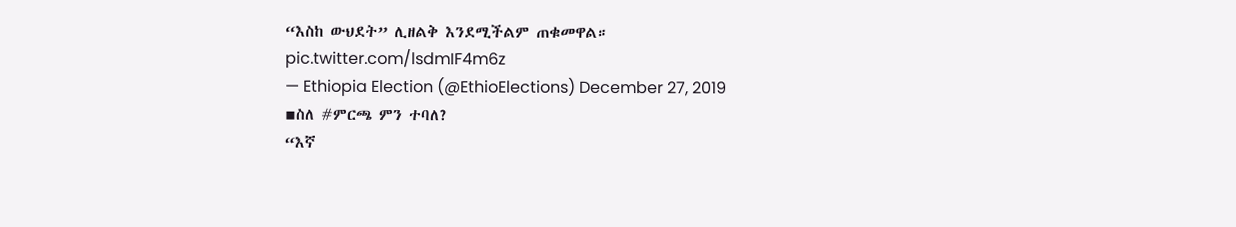“እስከ ውህደት” ሊዘልቅ እንደሚችልም ጠቁመዋል። pic.twitter.com/lsdmIF4m6z
— Ethiopia Election (@EthioElections) December 27, 2019
▪ስለ #ምርጫ ምን ተባለ?
“እኛ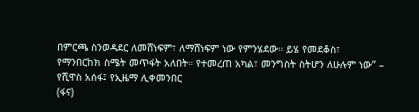በምርጫ ስንወዳደር ለመሸነፍም፣ ለማሸነፍም ነው የምንሄደው። ይሄ የመደቆስ፣ የማንበርከክ ስሜት መጥፋት አለበት። የተመረጠ አካል፣ መንግስት ስትሆን ለሁሉም ነው” – የሺዋስ አሰፋ፤ የኢዜማ ሊቀመንበር
(ፋና)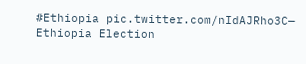#Ethiopia pic.twitter.com/nIdAJRho3C— Ethiopia Election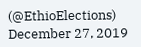(@EthioElections) December 27, 2019